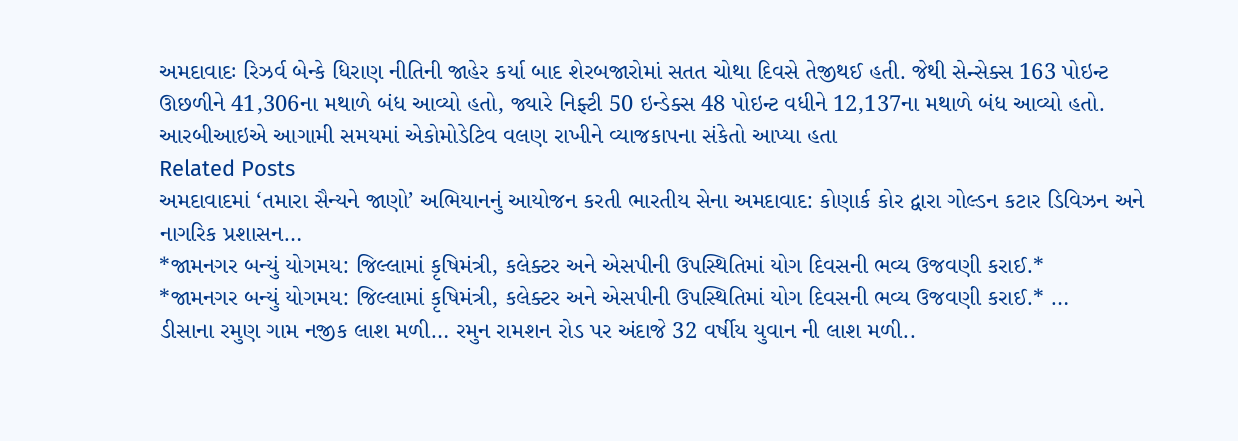અમદાવાદઃ રિઝર્વ બેન્કે ધિરાણ નીતિની જાહેર કર્યા બાદ શેરબજારોમાં સતત ચોથા દિવસે તેજીથઈ હતી. જેથી સેન્સેક્સ 163 પોઇન્ટ ઊછળીને 41,306ના મથાળે બંધ આવ્યો હતો, જ્યારે નિફ્ટી 50 ઇન્ડેક્સ 48 પોઇન્ટ વધીને 12,137ના મથાળે બંધ આવ્યો હતો. આરબીઆઇએ આગામી સમયમાં એકોમોડેટિવ વલણ રાખીને વ્યાજકાપના સંકેતો આપ્યા હતા
Related Posts
અમદાવાદમાં ‘તમારા સૈન્યને જાણો’ અભિયાનનું આયોજન કરતી ભારતીય સેના અમદાવાદ: કોણાર્ક કોર દ્વારા ગોલ્ડન કટાર ડિવિઝન અને નાગરિક પ્રશાસન…
*જામનગર બન્યું યોગમય: જિલ્લામાં કૃષિમંત્રી, કલેક્ટર અને એસપીની ઉપસ્થિતિમાં યોગ દિવસની ભવ્ય ઉજવણી કરાઈ.*
*જામનગર બન્યું યોગમય: જિલ્લામાં કૃષિમંત્રી, કલેક્ટર અને એસપીની ઉપસ્થિતિમાં યોગ દિવસની ભવ્ય ઉજવણી કરાઈ.* …
ડીસાના રમુણ ગામ નજીક લાશ મળી… રમુન રામશન રોડ પર અંદાજે 32 વર્ષીય યુવાન ની લાશ મળી..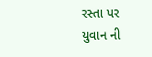રસ્તા પર યુવાન ની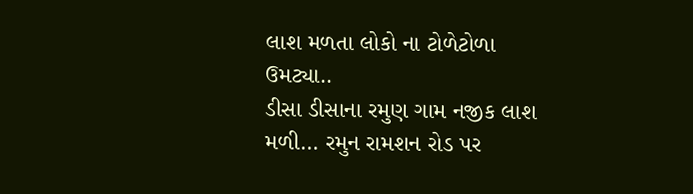લાશ મળતા લોકો ના ટોળેટોળા ઉમટ્યા..
ડીસા ડીસાના રમુણ ગામ નજીક લાશ મળી… રમુન રામશન રોડ પર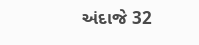અંદાજે 32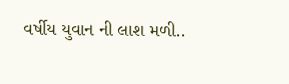વર્ષીય યુવાન ની લાશ મળી..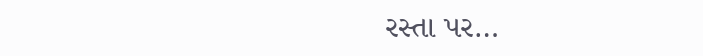રસ્તા પર…